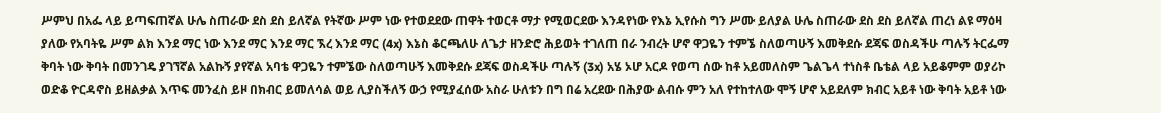ሥምህ በአፌ ላይ ይጣፍጠኛል ሁሌ ስጠራው ደስ ደስ ይለኛል የትኛው ሥም ነው የተወደደው ጠዋት ተወርቶ ማታ የሚወርደው እንዳየነው የእኔ ኢየሱስ ግን ሥሙ ይለያል ሁሌ ስጠራው ደስ ደስ ይለኛል ጠረነ ልዩ ማዕዛ ያለው የአባትዬ ሥም ልክ እንደ ማር ነው እንደ ማር እንደ ማር ኧረ እንደ ማር (4x) እኔስ ቆርጫለሁ ለጌታ ዘንድሮ ሕይወት ተገለጠ በራ ንብረት ሆኖ ዋጋዬን ተምኜ ስለወጣሁኝ እመቅደሱ ደጃፍ ወስዳችሁ ጣሉኝ ትርፌማ ቅባት ነው ቅባት በመንገዴ ያገኘኛል አልኩኝ ያየኛል አባቴ ዋጋዬን ተምኜው ስለወጣሁኝ እመቅደሱ ደጃፍ ወስዳችሁ ጣሉኝ (3x) አሄ ኦሆ አርዶ የወጣ ሰው ከቶ አይመለስም ጌልጌላ ተነስቶ ቤቴል ላይ አይቆምም ወያሪኮ ወድቆ ዮርዳኖስ ይዘልቃል እጥፍ መንፈስ ይዞ በክብር ይመለሳል ወይ ሊያስችለኝ ውኃ የሚያፈሰው አስራ ሁለቱን በግ በሬ አረደው በሕያው ልብሱ ምን አለ የተከተለው ሞኝ ሆኖ አይደለም ክብር አይቶ ነው ቅባት አይቶ ነው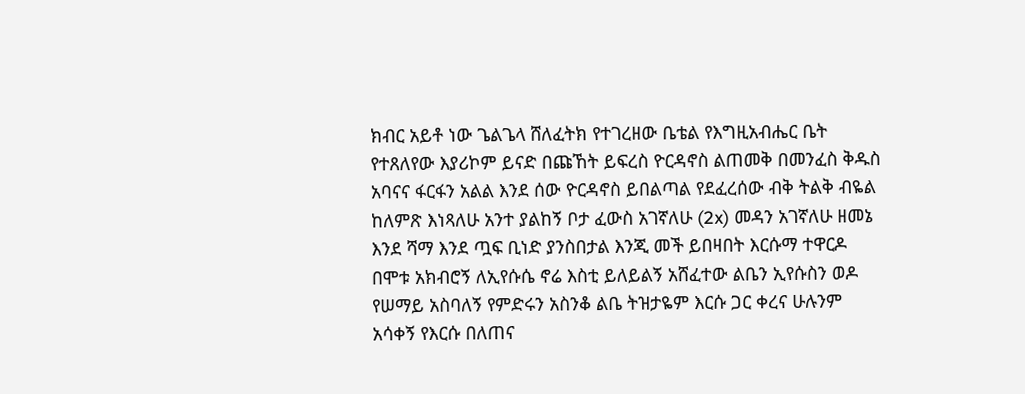ክብር አይቶ ነው ጌልጌላ ሸለፈትክ የተገረዘው ቤቴል የእግዚአብሔር ቤት የተጸለየው እያሪኮም ይናድ በጩኸት ይፍረስ ዮርዳኖስ ልጠመቅ በመንፈስ ቅዱስ አባናና ፋርፋን አልል እንደ ሰው ዮርዳኖስ ይበልጣል የደፈረሰው ብቅ ትልቅ ብዬል ከለምጽ እነጻለሁ አንተ ያልከኝ ቦታ ፈውስ አገኛለሁ (2x) መዳን አገኛለሁ ዘመኔ እንደ ሻማ እንደ ጧፍ ቢነድ ያንስበታል እንጂ መች ይበዛበት እርሱማ ተዋርዶ በሞቱ አክብሮኝ ለኢየሱሴ ኖሬ እስቲ ይለይልኝ አሸፈተው ልቤን ኢየሱስን ወዶ የሠማይ አስባለኝ የምድሩን አስንቆ ልቤ ትዝታዬም እርሱ ጋር ቀረና ሁሉንም አሳቀኝ የእርሱ በለጠና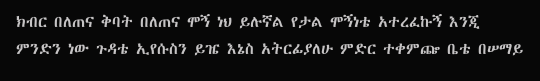ክብር በለጠና ቅባት በለጠና ሞኝ ነህ ይሉኛል የታል ሞኝነቴ አተረፈኩኝ እንጂ ምንድን ነው ጉዳቴ ኢየሱስን ይዤ እኔስ አትርፊያለሁ ምድር ተቀምጬ ቤቴ በሠማይ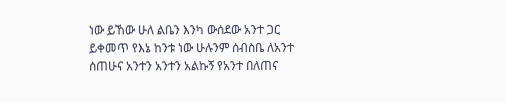ነው ይኸው ሁለ ልቤን እንካ ውሰደው አንተ ጋር ይቀመጥ የእኔ ከንቱ ነው ሁሉንም ሰብስቤ ለአንተ ሰጠሁና አንተን አንተን አልኩኝ የአንተ በለጠና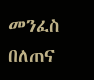መንፈስ በለጠና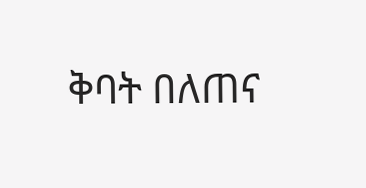ቅባት በለጠና